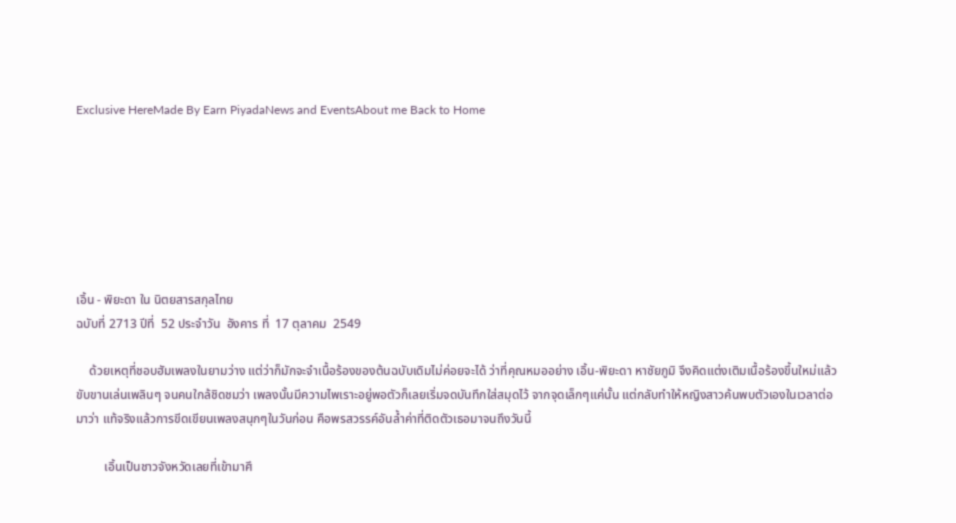Exclusive HereMade By Earn PiyadaNews and EventsAbout me Back to Home







เอิ้น - พิยะดา ใน นิตยสารสกุลไทย
ฉบับที่ 2713 ปีที่  52 ประจำวัน  อังคาร ที่  17 ตุลาคม  2549

    ด้วยเหตุที่ชอบฮัมเพลงในยามว่าง แต่ว่าก็มักจะจำเนื้อร้องของต้นฉบับเดิมไม่ค่อยจะได้ ว่าที่คุณหมออย่าง เอิ้น-พิยะดา หาชัยภูมิ จึงคิดแต่งเติมเนื้อร้องขึ้นใหม่แล้วขับขานเล่นเพลินๆ จนคนใกล้ชิดชมว่า เพลงนั้นมีความไพเราะอยู่พอตัวก็เลยเริ่มจดบันทึกใส่สมุดไว้ จากจุดเล็กๆแค่นั้น แต่กลับทำให้หญิงสาวค้นพบตัวเองในเวลาต่อมาว่า แท้จริงแล้วการขีดเขียนเพลงสนุกๆในวันก่อน คือพรสวรรค์อันล้ำค่าที่ติดตัวเธอมาจนถึงวันนี้

         เอิ้นเป็นชาวจังหวัดเลยที่เข้ามาศึ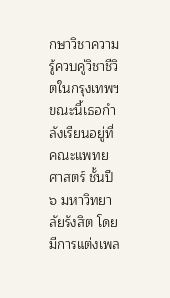กษาวิชาความรู้ควบคู่วิชาชีวิตในกรุงเทพฯ ขณะนี้เธอกำลังเรียนอยู่ที่คณะแพทยศาสตร์ ชั้นปี ๖ มหาวิทยาลัยรังสิต โดยมีการแต่งเพล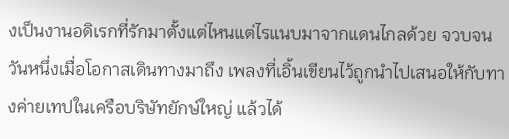งเป็นงานอดิเรกที่รักมาตั้งแต่ไหนแต่ไรแนบมาจากแดนไกลด้วย จวบจนวันหนึ่งเมื่อโอกาสเดินทางมาถึง เพลงที่เอิ้นเขียนไว้ถูกนำไปเสนอให้กับทางค่ายเทปในเครือบริษัทยักษ์ใหญ่ แล้วได้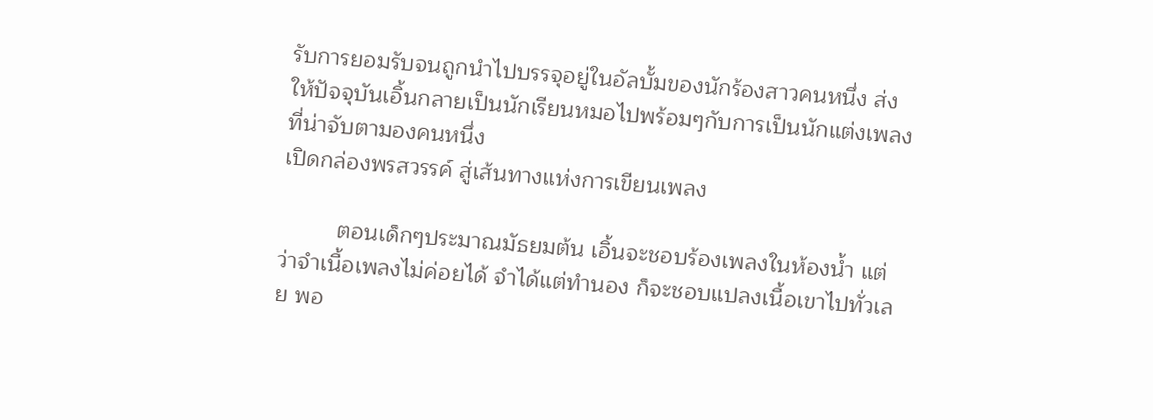รับการยอมรับจนถูกนำไปบรรจุอยู่ในอัลบั้มของนักร้องสาวคนหนึ่ง ส่งให้ปัจจุบันเอิ้นกลายเป็นนักเรียนหมอไปพร้อมๆกับการเป็นนักแต่งเพลงที่น่าจับตามองคนหนึ่ง
เปิดกล่องพรสวรรค์ สู่เส้นทางแห่งการเขียนเพลง

         ตอนเด็กๆประมาณมัธยมต้น เอิ้นจะชอบร้องเพลงในห้องน้ำ แต่ว่าจำเนื้อเพลงไม่ค่อยได้ จำได้แต่ทำนอง ก็จะชอบแปลงเนื้อเขาไปทั่วเลย พอ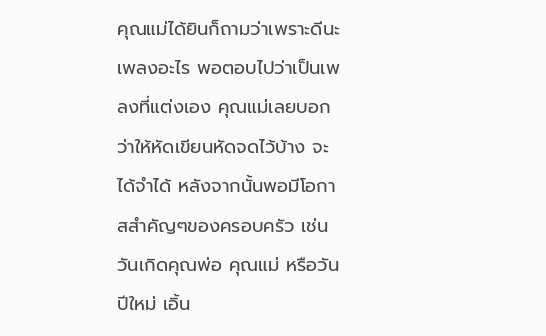คุณแม่ได้ยินก็ถามว่าเพราะดีนะเพลงอะไร พอตอบไปว่าเป็นเพลงที่แต่งเอง คุณแม่เลยบอกว่าให้หัดเขียนหัดจดไว้บ้าง จะได้จำได้ หลังจากนั้นพอมีโอกาสสำคัญๆของครอบครัว เช่น วันเกิดคุณพ่อ คุณแม่ หรือวันปีใหม่ เอิ้น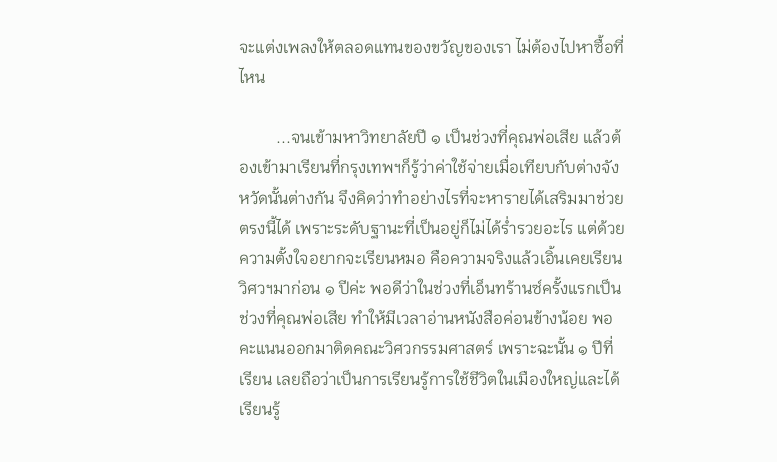จะแต่งเพลงให้ตลอดแทนของขวัญของเรา ไม่ต้องไปหาซื้อที่ไหน

         ...จนเข้ามหาวิทยาลัยปี ๑ เป็นช่วงที่คุณพ่อเสีย แล้วต้องเข้ามาเรียนที่กรุงเทพฯก็รู้ว่าค่าใช้จ่ายเมื่อเทียบกับต่างจังหวัดนั้นต่างกัน จึงคิดว่าทำอย่างไรที่จะหารายได้เสริมมาช่วยตรงนี้ได้ เพราะระดับฐานะที่เป็นอยู่ก็ไม่ได้ร่ำรวยอะไร แต่ด้วยความตั้งใจอยากจะเรียนหมอ คือความจริงแล้วเอิ้นเคยเรียนวิศวฯมาก่อน ๑ ปีค่ะ พอดีว่าในช่วงที่เอ็นทร้านซ์ครั้งแรกเป็นช่วงที่คุณพ่อเสีย ทำให้มีเวลาอ่านหนังสือค่อนข้างน้อย พอคะแนนออกมาติดคณะวิศวกรรมศาสตร์ เพราะฉะนั้น ๑ ปีที่เรียน เลยถือว่าเป็นการเรียนรู้การใช้ชีวิตในเมืองใหญ่และได้เรียนรู้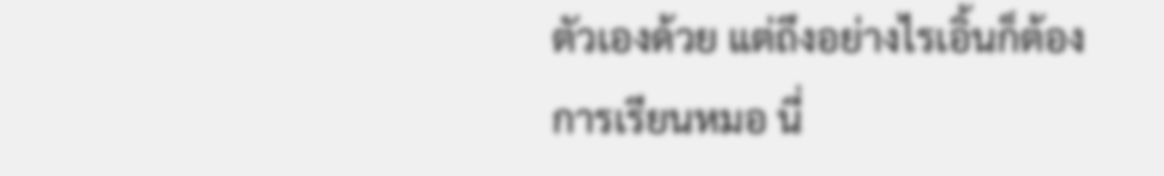ตัวเองด้วย แต่ถึงอย่างไรเอิ้นก็ต้องการเรียนหมอ นี่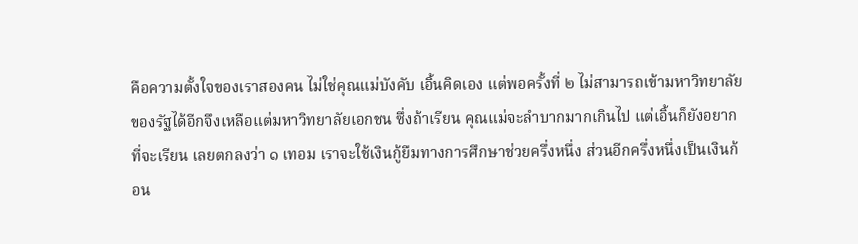คือความตั้งใจของเราสองคน ไม่ใช่คุณแม่บังคับ เอิ้นคิดเอง แต่พอครั้งที่ ๒ ไม่สามารถเข้ามหาวิทยาลัยของรัฐได้อีกจึงเหลือแต่มหาวิทยาลัยเอกชน ซึ่งถ้าเรียน คุณแม่จะลำบากมากเกินไป แต่เอิ้นก็ยังอยากที่จะเรียน เลยตกลงว่า ๑ เทอม เราจะใช้เงินกู้ยืมทางการศึกษาช่วยครึ่งหนึ่ง ส่วนอีกครึ่งหนึ่งเป็นเงินก้อน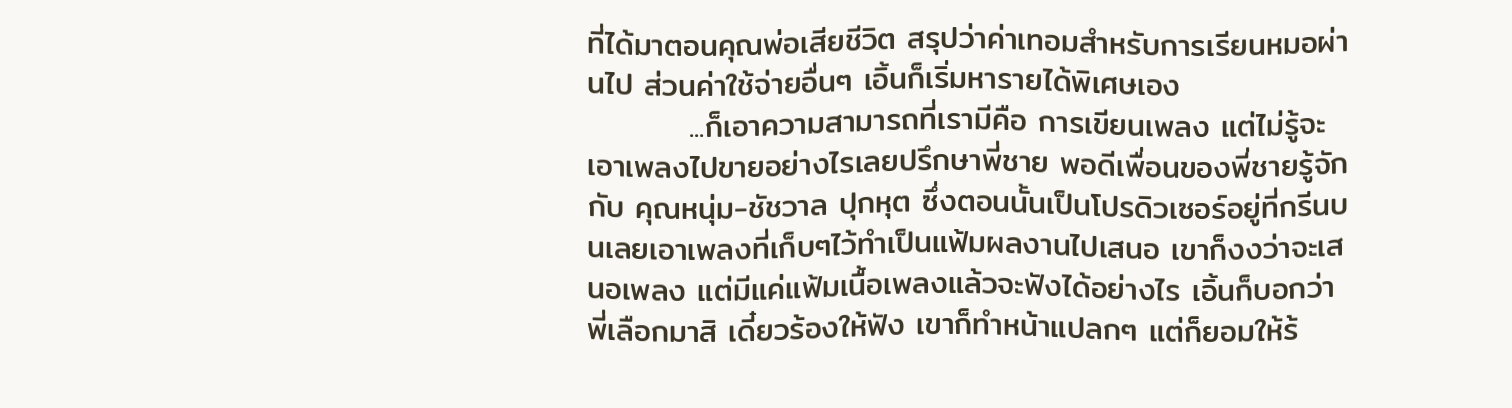ที่ได้มาตอนคุณพ่อเสียชีวิต สรุปว่าค่าเทอมสำหรับการเรียนหมอผ่านไป ส่วนค่าใช้จ่ายอื่นๆ เอิ้นก็เริ่มหารายได้พิเศษเอง
         ...ก็เอาความสามารถที่เรามีคือ การเขียนเพลง แต่ไม่รู้จะเอาเพลงไปขายอย่างไรเลยปรึกษาพี่ชาย พอดีเพื่อนของพี่ชายรู้จักกับ คุณหนุ่ม-ชัชวาล ปุกหุต ซึ่งตอนนั้นเป็นโปรดิวเซอร์อยู่ที่กรีนบนเลยเอาเพลงที่เก็บๆไว้ทำเป็นแฟ้มผลงานไปเสนอ เขาก็งงว่าจะเสนอเพลง แต่มีแค่แฟ้มเนื้อเพลงแล้วจะฟังได้อย่างไร เอิ้นก็บอกว่าพี่เลือกมาสิ เดี๋ยวร้องให้ฟัง เขาก็ทำหน้าแปลกๆ แต่ก็ยอมให้ร้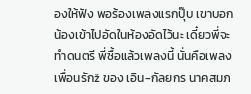องให้ฟัง พอร้องเพลงแรกปุ๊บ เขาบอก น้องเข้าไปอัดในห้องอัดไว้นะ เดี๋ยวพี่จะทำดนตรี พี่ซื้อแล้วเพลงนี้ นั่นคือเพลง เพื่อนรักž ของ เอิน-กัลยกร นาคสมภ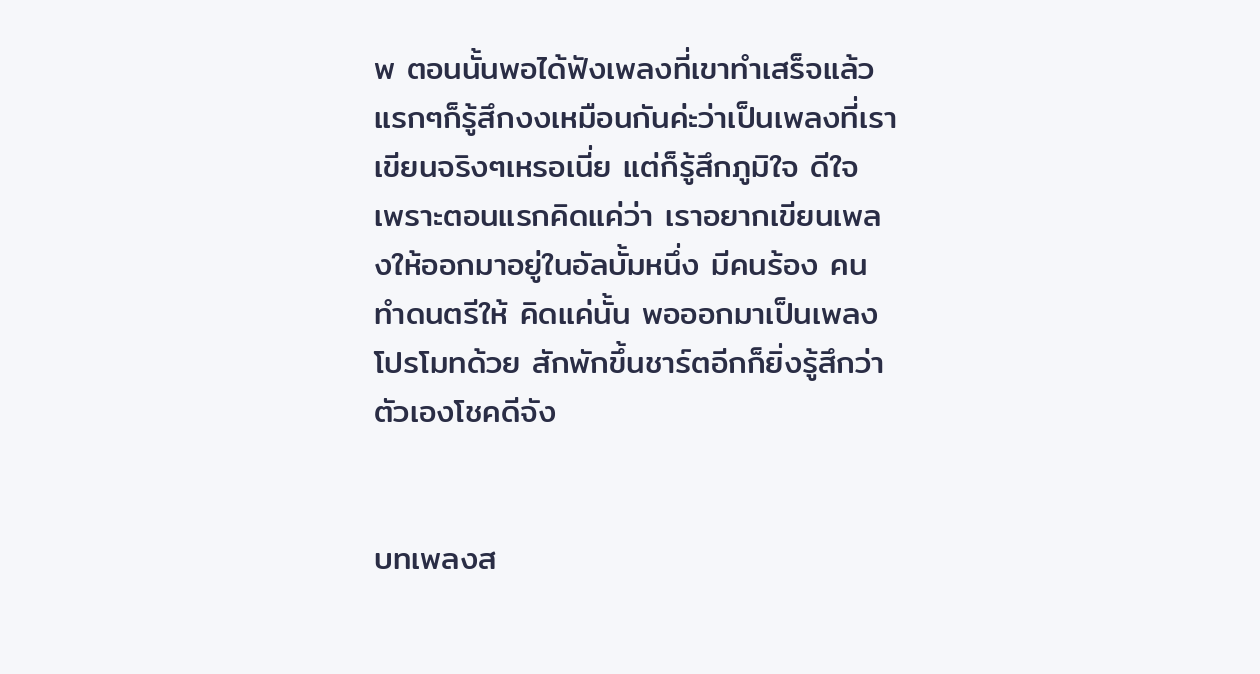พ ตอนนั้นพอได้ฟังเพลงที่เขาทำเสร็จแล้ว แรกๆก็รู้สึกงงเหมือนกันค่ะว่าเป็นเพลงที่เราเขียนจริงๆเหรอเนี่ย แต่ก็รู้สึกภูมิใจ ดีใจ เพราะตอนแรกคิดแค่ว่า เราอยากเขียนเพลงให้ออกมาอยู่ในอัลบั้มหนึ่ง มีคนร้อง คนทำดนตรีให้ คิดแค่นั้น พอออกมาเป็นเพลงโปรโมทด้วย สักพักขึ้นชาร์ตอีกก็ยิ่งรู้สึกว่าตัวเองโชคดีจัง


บทเพลงส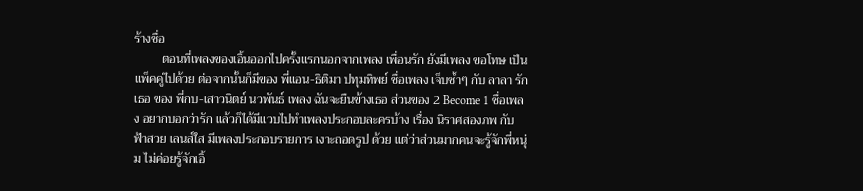ร้างชื่อ
         ตอนที่เพลงของเอิ้นออกไปครั้งแรกนอกจากเพลง เพื่อนรัก ยังมีเพลง ขอโทษ เป็นแพ็คคู่ไปด้วย ต่อจากนั้นก็มีของ พี่แอน-ธิติมา ปทุมทิพย์ ชื่อเพลง เจ็บซ้ำๆ กับ ลาลา รักเธอ ของ พี่กบ-เสาวนิตย์ นวพันธ์ เพลง ฉันจะยืนข้างเธอ ส่วนของ 2 Become 1 ชื่อเพลง อยากบอกว่ารัก แล้วก็ได้มีแวบไปทำเพลงประกอบละครบ้าง เรื่อง นิราศสองภพ กับ ฟ้าสวย เลนส์ใส มีเพลงประกอบรายการ เงาะถอดรูป ด้วย แต่ว่าส่วนมากคนจะรู้จักพี่หนุ่ม ไม่ค่อยรู้จักเอิ้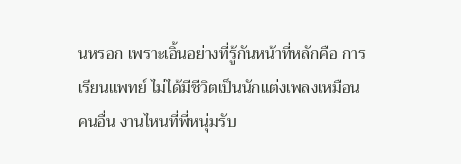นหรอก เพราะเอิ้นอย่างที่รู้กันหน้าที่หลักคือ การเรียนแพทย์ ไม่ได้มีชีวิตเป็นนักแต่งเพลงเหมือนคนอื่น งานไหนที่พี่หนุ่มรับ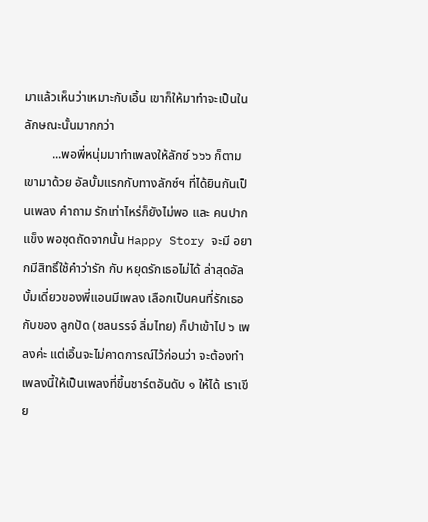มาแล้วเห็นว่าเหมาะกับเอิ้น เขาก็ให้มาทำจะเป็นในลักษณะนั้นมากกว่า
         ...พอพี่หนุ่มมาทำเพลงให้ลักซ์ ๖๖๖ ก็ตามเขามาด้วย อัลบั้มแรกกับทางลักซ์ฯ ที่ได้ยินกันเป็นเพลง คำถาม รักเท่าไหร่ก็ยังไม่พอ และ คนปากแข็ง พอชุดถัดจากนั้น Happy Story จะมี อยากมีสิทธิ์ใช้คำว่ารัก กับ หยุดรักเธอไม่ได้ ล่าสุดอัลบั้มเดี่ยวของพี่แอนมีเพลง เลือกเป็นคนที่รักเธอ กับของ ลูกปัด (ชลนรรจ์ ลิ่มไทย) ก็ปาเข้าไป ๖ เพลงค่ะ แต่เอิ้นจะไม่คาดการณ์ไว้ก่อนว่า จะต้องทำเพลงนี้ให้เป็นเพลงที่ขึ้นชาร์ตอันดับ ๑ ให้ได้ เราเขีย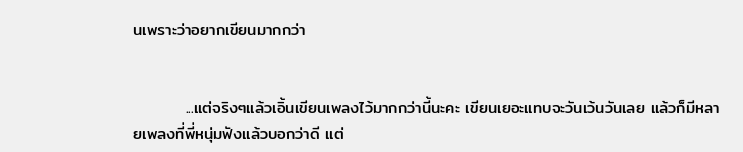นเพราะว่าอยากเขียนมากกว่า


         ...แต่จริงๆแล้วเอิ้นเขียนเพลงไว้มากกว่านี้นะคะ เขียนเยอะแทบจะวันเว้นวันเลย แล้วก็มีหลายเพลงที่พี่หนุ่มฟังแล้วบอกว่าดี แต่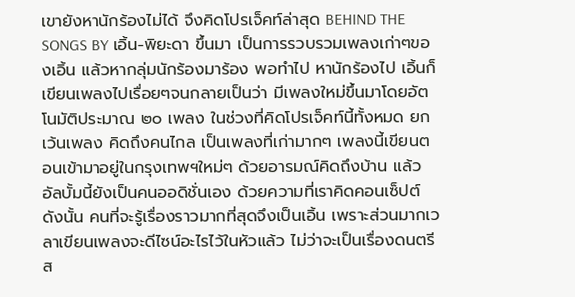เขายังหานักร้องไม่ได้ จึงคิดโปรเจ็คท์ล่าสุด BEHIND THE SONGS BY เอิ้น-พิยะดา ขึ้นมา เป็นการรวบรวมเพลงเก่าๆของเอิ้น แล้วหากลุ่มนักร้องมาร้อง พอทำไป หานักร้องไป เอิ้นก็เขียนเพลงไปเรื่อยๆจนกลายเป็นว่า มีเพลงใหม่ขึ้นมาโดยอัตโนมัติประมาณ ๒๐ เพลง ในช่วงที่คิดโปรเจ็คท์นี้ทั้งหมด ยกเว้นเพลง คิดถึงคนไกล เป็นเพลงที่เก่ามากๆ เพลงนี้เขียนตอนเข้ามาอยู่ในกรุงเทพฯใหม่ๆ ด้วยอารมณ์คิดถึงบ้าน แล้วอัลบั้มนี้ยังเป็นคนออดิชั่นเอง ด้วยความที่เราคิดคอนเซ็ปต์ ดังนั้น คนที่จะรู้เรื่องราวมากที่สุดจึงเป็นเอิ้น เพราะส่วนมากเวลาเขียนเพลงจะดีไซน์อะไรไว้ในหัวแล้ว ไม่ว่าจะเป็นเรื่องดนตรี ส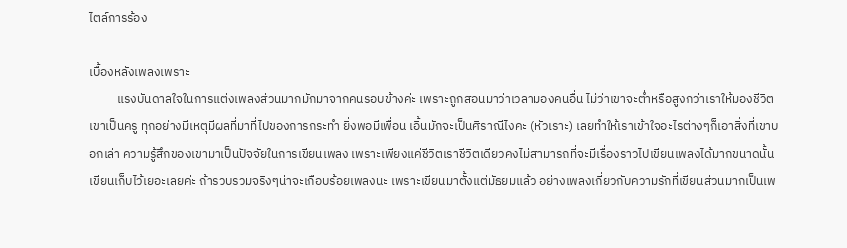ไตล์การร้อง

เบื้องหลังเพลงเพราะ
          แรงบันดาลใจในการแต่งเพลงส่วนมากมักมาจากคนรอบข้างค่ะ เพราะถูกสอนมาว่าเวลามองคนอื่น ไม่ว่าเขาจะต่ำหรือสูงกว่าเราให้มองชีวิตเขาเป็นครู ทุกอย่างมีเหตุมีผลที่มาที่ไปของการกระทำ ยิ่งพอมีเพื่อน เอิ้นมักจะเป็นศิราณีไงคะ (หัวเราะ) เลยทำให้เราเข้าใจอะไรต่างๆก็เอาสิ่งที่เขาบอกเล่า ความรู้สึกของเขามาเป็นปัจจัยในการเขียนเพลง เพราะเพียงแค่ชีวิตเราชีวิตเดียวคงไม่สามารถที่จะมีเรื่องราวไปเขียนเพลงได้มากขนาดนั้น เขียนเก็บไว้เยอะเลยค่ะ ถ้ารวบรวมจริงๆน่าจะเกือบร้อยเพลงนะ เพราะเขียนมาตั้งแต่มัธยมแล้ว อย่างเพลงเกี่ยวกับความรักที่เขียนส่วนมากเป็นเพ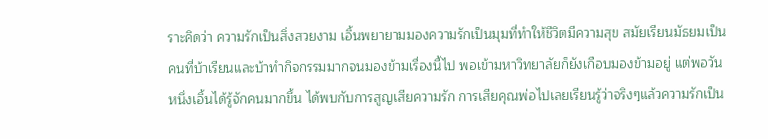ราะคิดว่า ความรักเป็นสิ่งสวยงาม เอิ้นพยายามมองความรักเป็นมุมที่ทำให้ชีวิตมีความสุข สมัยเรียนมัธยมเป็นคนที่บ้าเรียนและบ้าทำกิจกรรมมากจนมองข้ามเรื่องนี้ไป พอเข้ามหาวิทยาลัยก็ยังเกือบมองข้ามอยู่ แต่พอวันหนึ่งเอิ้นได้รู้จักคนมากขึ้น ได้พบกับการสูญเสียความรัก การเสียคุณพ่อไปเลยเรียนรู้ว่าจริงๆแล้วความรักเป็น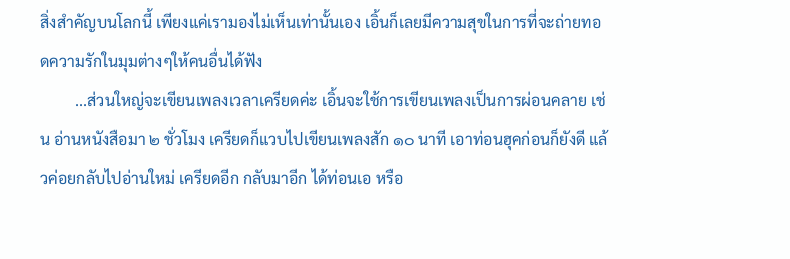สิ่งสำคัญบนโลกนี้ เพียงแค่เรามองไม่เห็นเท่านั้นเอง เอิ้นก็เลยมีความสุขในการที่จะถ่ายทอดความรักในมุมต่างๆให้คนอื่นได้ฟัง
         ...ส่วนใหญ่จะเขียนเพลงเวลาเครียดค่ะ เอิ้นจะใช้การเขียนเพลงเป็นการผ่อนคลาย เช่น อ่านหนังสือมา ๒ ชั่วโมง เครียดก็แวบไปเขียนเพลงสัก ๑๐ นาที เอาท่อนฮุคก่อนก็ยังดี แล้วค่อยกลับไปอ่านใหม่ เครียดอีก กลับมาอีก ได้ท่อนเอ หรือ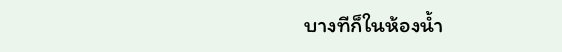บางทีก็ในห้องน้ำ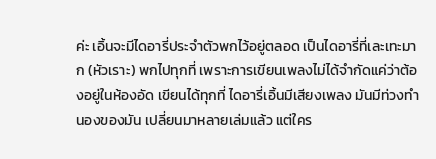ค่ะ เอิ้นจะมีไดอารี่ประจำตัวพกไว้อยู่ตลอด เป็นไดอารี่ที่เละเทะมาก (หัวเราะ) พกไปทุกที่ เพราะการเขียนเพลงไม่ได้จำกัดแค่ว่าต้องอยู่ในห้องอัด เขียนได้ทุกที่ ไดอารี่เอิ้นมีเสียงเพลง มันมีท่วงทำนองของมัน เปลี่ยนมาหลายเล่มแล้ว แต่ใคร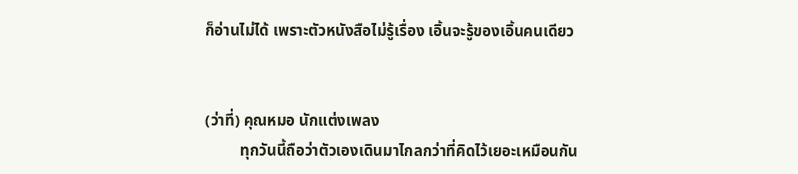ก็อ่านไม่ได้ เพราะตัวหนังสือไม่รู้เรื่อง เอิ้นจะรู้ของเอิ้นคนเดียว


(ว่าที่) คุณหมอ นักแต่งเพลง
         ทุกวันนี้ถือว่าตัวเองเดินมาไกลกว่าที่คิดไว้เยอะเหมือนกัน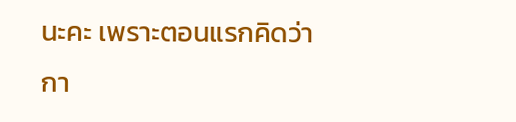นะคะ เพราะตอนแรกคิดว่ากา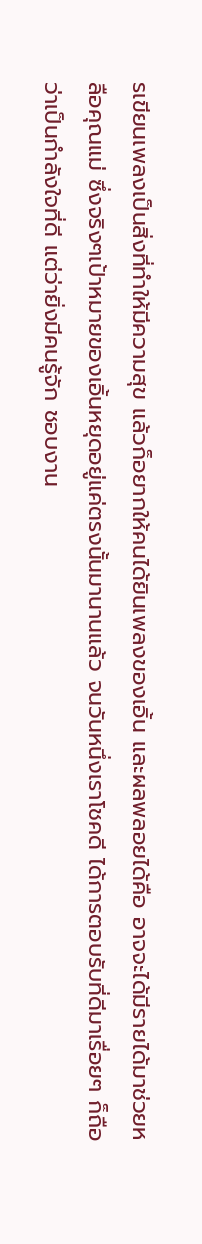รเขียนเพลงเป็นสิ่งที่ทำให้มีความสุข แล้วก็อยากให้คนได้ยินเพลงของเอิ้น และผลพลอยได้คือ อาจจะได้มีรายได้มาช่วยหลือคุณแม่ ซึ่งจริงๆเป้าหมายของเอิ้นหยุดอยู่แค่ตรงนั้นมานานแล้ว จนวันหนึ่งเราโชคดี ได้การตอบรับที่ดีมาเรื่อยๆ ก็ถือว่าเป็นกำลังใจที่ดี แต่ว่ายิ่งมีคนรู้จัก ชอบงาน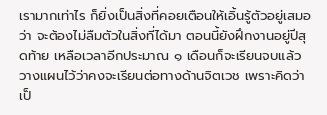เรามากเท่าไร ก็ยิ่งเป็นสิ่งที่คอยเตือนให้เอิ้นรู้ตัวอยู่เสมอว่า จะต้องไม่ลืมตัวในสิ่งที่ได้มา ตอนนี้ยังฝึกงานอยู่ปีสุดท้าย เหลือเวลาอีกประมาณ ๑ เดือนก็จะเรียนจบแล้ว วางแผนไว้ว่าคงจะเรียนต่อทางด้านจิตเวช เพราะคิดว่าเป็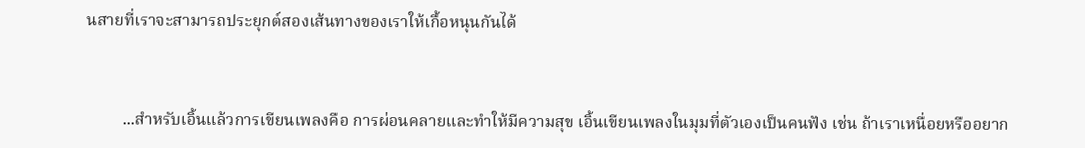นสายที่เราจะสามารถประยุกต์สองเส้นทางของเราให้เกื้อหนุนกันได้


         ...สำหรับเอิ้นแล้วการเขียนเพลงคือ การผ่อนคลายและทำให้มีความสุข เอิ้นเขียนเพลงในมุมที่ตัวเองเป็นคนฟัง เช่น ถ้าเราเหนื่อยหรืออยาก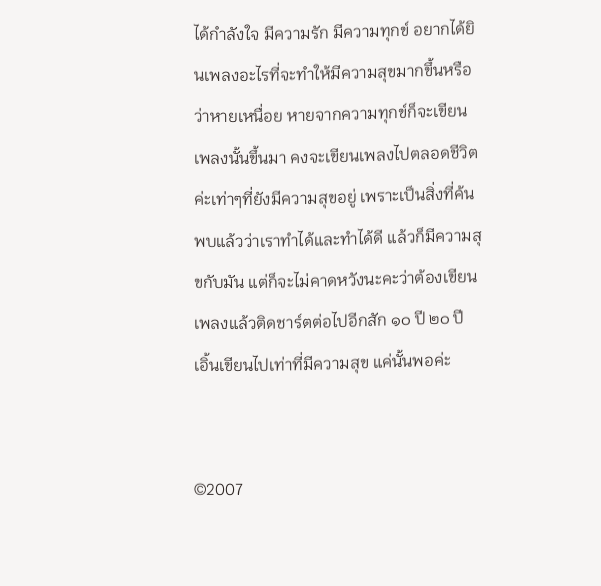ได้กำลังใจ มีความรัก มีความทุกข์ อยากได้ยินเพลงอะไรที่จะทำให้มีความสุขมากขึ้นหรือว่าหายเหนื่อย หายจากความทุกข์ก็จะเขียนเพลงนั้นขึ้นมา คงจะเขียนเพลงไปตลอดชีวิตค่ะเท่าๆที่ยังมีความสุขอยู่ เพราะเป็นสิ่งที่ค้นพบแล้วว่าเราทำได้และทำได้ดี แล้วก็มีความสุขกับมัน แต่ก็จะไม่คาดหวังนะคะว่าต้องเขียนเพลงแล้วติดชาร์ตต่อไปอีกสัก ๑๐ ปี ๒๐ ปี เอิ้นเขียนไปเท่าที่มีความสุข แค่นั้นพอค่ะ


©2007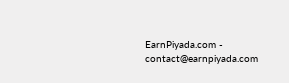EarnPiyada.com - contact@earnpiyada.com